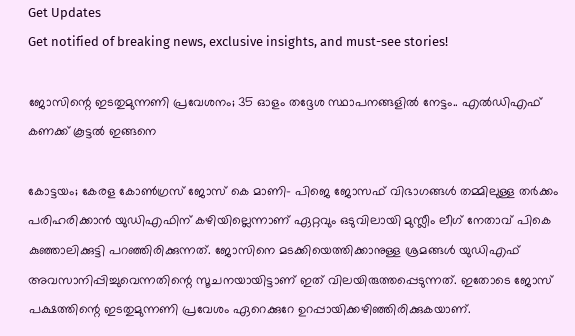Get Updates
Get notified of breaking news, exclusive insights, and must-see stories!

ജോസിന്റെ ഇടതുമുന്നണി പ്രവേശനം; 35 ഓളം തദ്ദേശ സ്ഥാപനങ്ങളിൽ നേട്ടം.. എൽഡിഎഫ് കണക്ക് കൂട്ടൽ ഇങ്ങനെ

കോട്ടയം; കേരള കോൺഗ്രസ് ജോസ് കെ മാണി- പിജെ ജോസഫ് വിഭാഗങ്ങൾ തമ്മിലുള്ള തർക്കം പരിഹരിക്കാൻ യുഡിഎഫിന് കഴിയില്ലെന്നാണ് ഏറ്റവും ഒടുവിലായി മുസ്ലീം ലീഗ് നേതാവ് പികെ കുഞ്ഞാലിക്കുട്ടി പറഞ്ഞിരിക്കുന്നത്. ജോസിനെ മടക്കിയെത്തിക്കാനുള്ള ശ്രമങ്ങൾ യുഡിഎഫ് അവസാനിപ്പിച്ചുവെന്നതിന്റെ സൂചനയായിട്ടാണ് ഇത് വിലയിരുത്തപ്പെടുന്നത്. ഇതോടെ ജോസ് പക്ഷത്തിന്റെ ഇടതുമുന്നണി പ്രവേശം ഏറെക്കുറേ ഉറപ്പായിക്കഴിഞ്ഞിരിക്കുകയാണ്.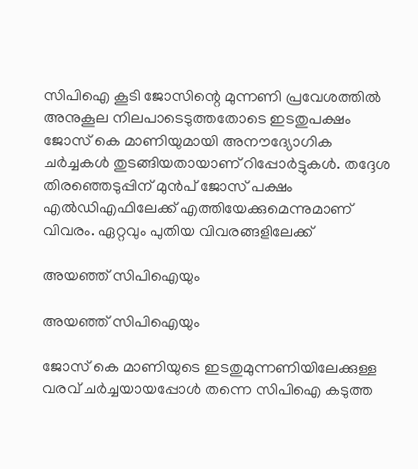സിപിഐ കൂടി ജോസിന്റെ മുന്നണി പ്രവേശത്തിൽ അനുകൂല നിലപാടെടുത്തതോടെ ഇടതുപക്ഷം ജോസ് കെ മാണിയുമായി അനൗദ്യോഗിക ചർച്ചകൾ തുടങ്ങിയതായാണ് റിപ്പോർട്ടുകൾ. തദ്ദേശ തിരഞ്ഞെടുപ്പിന് മുൻപ് ജോസ് പക്ഷം എൽഡിഎഫിലേക്ക് എത്തിയേക്കുമെന്നുമാണ് വിവരം. ഏറ്റവും പുതിയ വിവരങ്ങളിലേക്ക്

അയഞ്ഞ് സിപിഐയും

അയഞ്ഞ് സിപിഐയും

ജോസ് കെ മാണിയുടെ ഇടതുമുന്നണിയിലേക്കുള്ള വരവ് ചർച്ചയായപ്പോൾ തന്നെ സിപിഐ കടുത്ത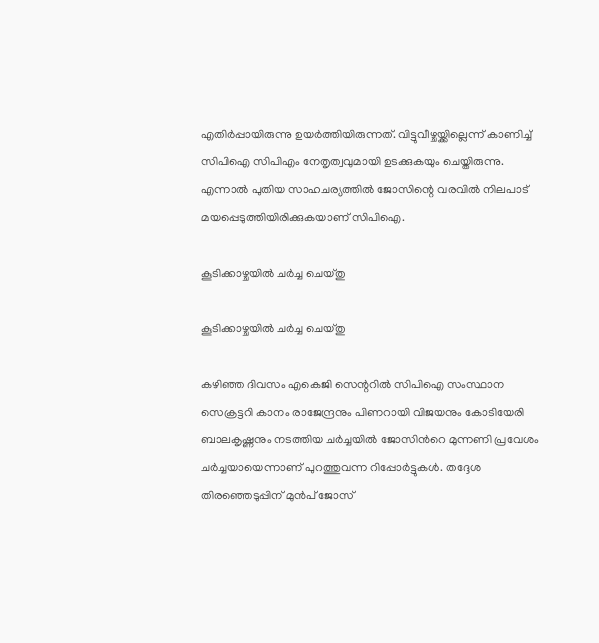എതിർപ്പായിരുന്നു ഉയർത്തിയിരുന്നത്. വിട്ടുവീഴ്ചയ്ക്കില്ലെന്ന് കാണിച്ച് സിപിഐ സിപിഎം നേതൃത്വവുമായി ഉടക്കുകയും ചെയ്തിരുന്നു. എന്നാൽ പുതിയ സാഹചര്യത്തിൽ ജോസിന്റെ വരവിൽ നിലപാട് മയപ്പെടുത്തിയിരിക്കുകയാണ് സിപിഐ.

കൂടിക്കാഴ്ചയിൽ ചർച്ച ചെയ്തു

കൂടിക്കാഴ്ചയിൽ ചർച്ച ചെയ്തു

കഴിഞ്ഞ ദിവസം എകെജി സെന്ററിൽ സിപിഐ സംസ്ഥാന സെക്രട്ടറി കാനം രാജേന്ദ്രനും പിണറായി വിജയനും കോടിയേരി ബാലകൃഷ്ണനും നടത്തിയ ചർച്ചയിൽ ജോസിൻറെ മുന്നണി പ്രവേശം ചർച്ചയായെന്നാണ് പുറത്തുവന്ന റിപ്പോർട്ടുകൾ. തദ്ദേശ തിരഞ്ഞെടുപ്പിന് മുൻപ് ജോസ്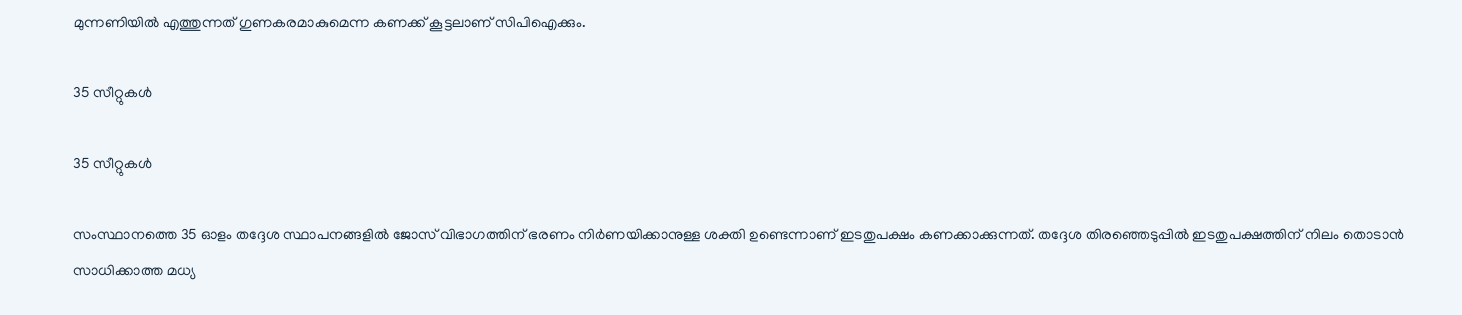മുന്നണിയിൽ എത്തുന്നത് ഗുണകരമാകുമെന്ന കണക്ക് കൂട്ടലാണ് സിപിഐക്കും.

35 സീറ്റുകൾ

35 സീറ്റുകൾ

സംസ്ഥാനത്തെ 35 ഓളം തദ്ദേശ സ്ഥാപനങ്ങളിൽ ജോസ് വിഭാഗത്തിന് ഭരണം നിർണയിക്കാനുള്ള ശക്തി ഉണ്ടെന്നാണ് ഇടതുപക്ഷം കണക്കാക്കുന്നത്. തദ്ദേശ തിരഞ്ഞെടുപ്പിൽ ഇടതുപക്ഷത്തിന് നിലം തൊടാൻ സാധിക്കാത്ത മധ്യ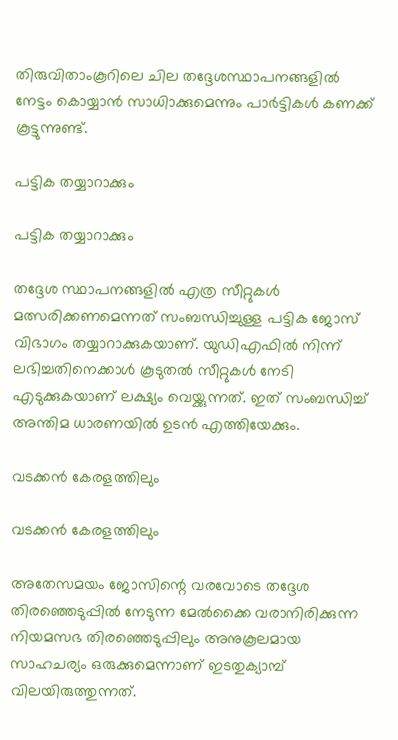തിരുവിതാംകൂറിലെ ചില തദ്ദേശസ്ഥാപനങ്ങളിൽ നേട്ടം കൊയ്യാൻ സാധിാക്കുമെന്നും പാർട്ടികൾ കണക്ക് കൂട്ടുന്നുണ്ട്.

പട്ടിക തയ്യാറാക്കും

പട്ടിക തയ്യാറാക്കും

തദ്ദേശ സ്ഥാപനങ്ങളിൽ എത്ര സീറ്റുകൾ മത്സരിക്കണമെന്നത് സംബന്ധിച്ചുള്ള പട്ടിക ജോസ് വിഭാഗം തയ്യാറാക്കുകയാണ്. യുഡിഎഫിൽ നിന്ന് ലഭിച്ചതിനെക്കാൾ കൂടുതൽ സീറ്റുകൾ നേടി എടുക്കുകയാണ് ലക്ഷ്യം വെയ്ക്കുന്നത്. ഇത് സംബന്ധിച്ച് അന്തിമ ധാരണയിൽ ഉടൻ എത്തിയേക്കും.

വടക്കൻ കേരളത്തിലും

വടക്കൻ കേരളത്തിലും

അതേസമയം ജോസിന്റെ വരവോടെ തദ്ദേശ തിരഞ്ഞെടുപ്പിൽ നേടുന്ന മേൽക്കൈ വരാനിരിക്കുന്ന നിയമസഭ തിരഞ്ഞെടുപ്പിലും അനുകൂലമായ സാഹചര്യം ഒരുക്കുമെന്നാണ് ഇടതുക്യാമ്പ് വിലയിരുത്തുന്നത്.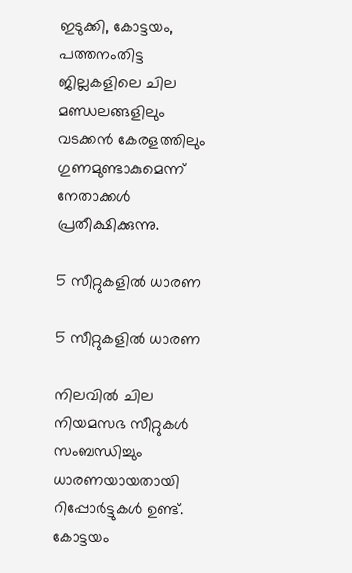ഇടുക്കി, കോട്ടയം, പത്തനംതിട്ട ജില്ലകളിലെ ചില മണ്ഡലങ്ങളിലും വടക്കൻ കേരളത്തിലും ഗുണമുണ്ടാകുമെന്ന് നേതാക്കൾ പ്രതീക്ഷിക്കുന്നു.

5 സീറ്റുകളിൽ ധാരണ

5 സീറ്റുകളിൽ ധാരണ

നിലവിൽ ചില നിയമസഭ സീറ്റുകൾ സംബന്ധിച്ചും ധാരണയായതായി റിപ്പോർട്ടുകൾ ഉണ്ട്. കോട്ടയം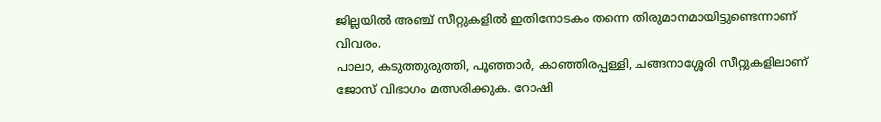ജില്ലയിൽ അഞ്ച് സീറ്റുകളിൽ ഇതിനോടകം തന്നെ തിരുമാനമായിട്ടുണ്ടെന്നാണ് വിവരം.
പാലാ, കടുത്തുരുത്തി, പൂഞ്ഞാർ, കാഞ്ഞിരപ്പള്ളി, ചങ്ങനാശ്ശേരി സീറ്റുകളിലാണ് ജോസ് വിഭാഗം മത്സരിക്കുക. റോഷി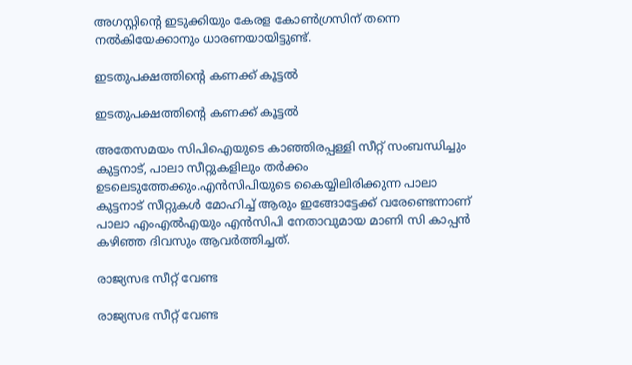അഗസ്റ്റിന്റെ ഇടുക്കിയും കേരള കോൺഗ്രസിന് തന്നെ നൽകിയേക്കാനും ധാരണയായിട്ടുണ്ട്.

ഇടതുപക്ഷത്തിന്റെ കണക്ക് കൂട്ടൽ

ഇടതുപക്ഷത്തിന്റെ കണക്ക് കൂട്ടൽ

അതേസമയം സിപിഐയുടെ കാഞ്ഞിരപ്പള്ളി സീറ്റ് സംബന്ധിച്ചും കുട്ടനാട്, പാലാ സീറ്റുകളിലും തർക്കം ഉടലെടുത്തേക്കും.എൻസിപിയുടെ കൈയ്യിലിരിക്കുന്ന പാലാ കുട്ടനാട് സീറ്റുകൾ മോഹിച്ച് ആരും ഇങ്ങോട്ടേക്ക് വരേണ്ടെന്നാണ് പാലാ എംഎൽഎയും എൻസിപി നേതാവുമായ മാണി സി കാപ്പൻ കഴിഞ്ഞ ദിവസും ആവർത്തിച്ചത്.

രാജ്യസഭ സീറ്റ് വേണ്ട

രാജ്യസഭ സീറ്റ് വേണ്ട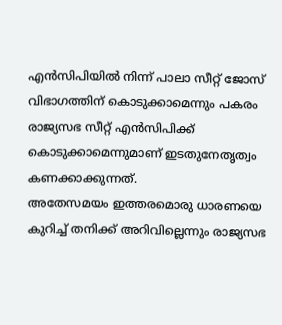എൻസിപിയിൽ നിന്ന് പാലാ സീറ്റ് ജോസ് വിഭാഗത്തിന് കൊടുക്കാമെന്നും പകരം രാജ്യസഭ സീറ്റ് എൻസിപിക്ക് കൊടുക്കാമെന്നുമാണ് ഇടതുനേതൃത്വം കണക്കാക്കുന്നത്.
അതേസമയം ഇത്തരമൊരു ധാരണയെ കുറിച്ച് തനിക്ക് അറിവില്ലെന്നും രാജ്യസഭ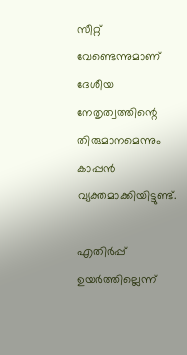സീറ്റ് വേണ്ടെന്നുമാണ് ദേശീയ നേതൃത്വത്തിന്റെ തിരുമാനമെന്നും കാപ്പൻ വ്യക്തമാക്കിയിട്ടുണ്ട്.

എതിർപ്പ് ഉയർത്തില്ലെന്ന്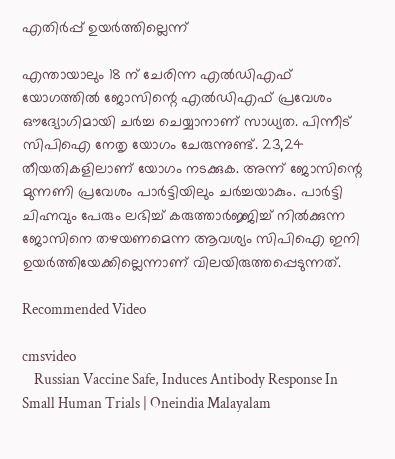എതിർപ്പ് ഉയർത്തില്ലെന്ന്

എന്തായാലും 18 ന് ചേരിന്ന എൽഡിഎഫ് യോഗത്തിൽ ജോസിന്റെ എൽഡിഎഫ് പ്രവേശം ഔദ്യോഗിമായി ചർച്ച ചെയ്യാനാണ് സാധ്യത. പിന്നീട് സിപിഐ നേതൃ യോഗം ചേരുന്നുണ്ട്. 23,24 തീയതികളിലാണ് യോഗം നടക്കുക. അന്ന് ജോസിന്റെ മുന്നണി പ്രവേശം പാർട്ടിയിലും ചർച്ചയാകും. പാർട്ടി ചിഹ്നവും പേരും ലഭിച്ച് കരുത്താർജ്ജിച്ച് നിൽക്കുന്ന ജോസിനെ തഴയണമെന്ന ആവശ്യം സിപിഐ ഇനി ഉയർത്തിയേക്കില്ലെന്നാണ് വിലയിരുത്തപ്പെടുന്നത്.

Recommended Video

cmsvideo
    Russian Vaccine Safe, Induces Antibody Response In Small Human Trials | Oneindia Malayalam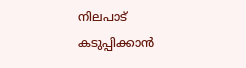നിലപാട് കടുപ്പിക്കാൻ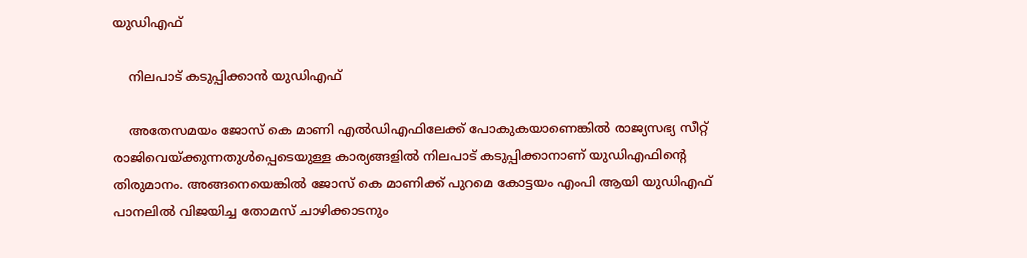യുഡിഎഫ്

    നിലപാട് കടുപ്പിക്കാൻ യുഡിഎഫ്

    അതേസമയം ജോസ് കെ മാണി എൽഡിഎഫിലേക്ക് പോകുകയാണെങ്കിൽ രാജ്യസഭ്യ സീറ്റ് രാജിവെയ്ക്കുന്നതുൾപ്പെടെയുള്ള കാര്യങ്ങളിൽ നിലപാട് കടുപ്പിക്കാനാണ് യുഡിഎഫിന്റെ തിരുമാനം. അങ്ങനെയെങ്കിൽ ജോസ് കെ മാണിക്ക് പുറമെ കോട്ടയം എംപി ആയി യുഡിഎഫ് പാനലിൽ വിജയിച്ച തോമസ് ചാഴിക്കാടനും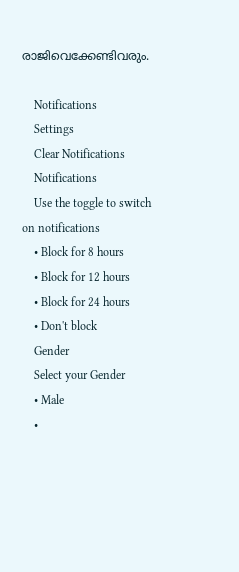രാജിവെക്കേണ്ടിവരും.

    Notifications
    Settings
    Clear Notifications
    Notifications
    Use the toggle to switch on notifications
    • Block for 8 hours
    • Block for 12 hours
    • Block for 24 hours
    • Don't block
    Gender
    Select your Gender
    • Male
    •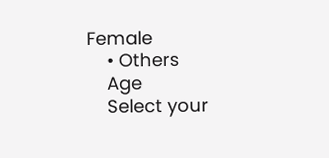Female
    • Others
    Age
    Select your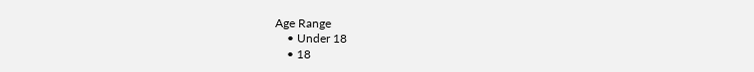Age Range
    • Under 18
    • 18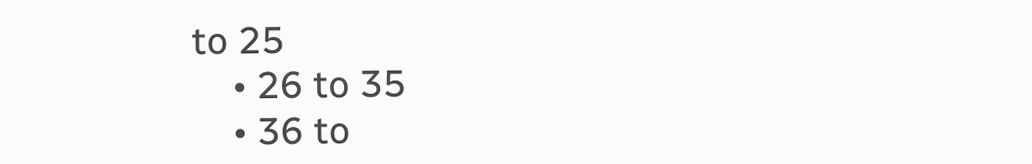to 25
    • 26 to 35
    • 36 to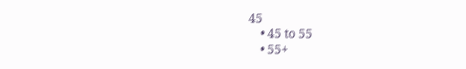45
    • 45 to 55
    • 55+